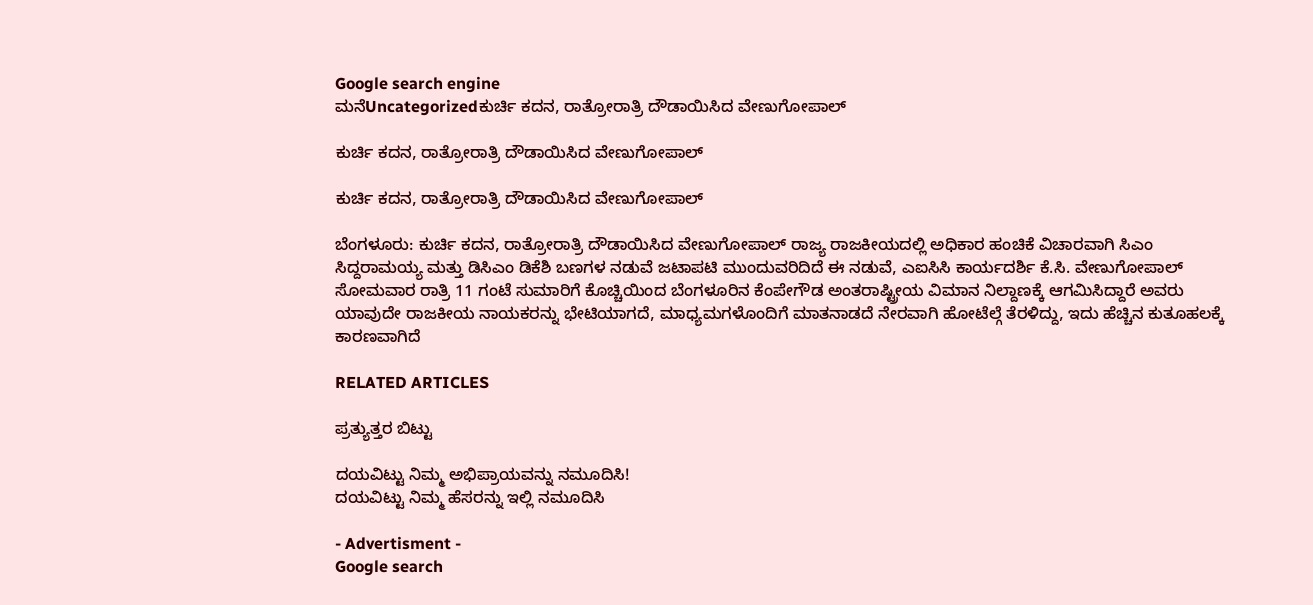Google search engine
ಮನೆUncategorizedಕುರ್ಚಿ ಕದನ, ರಾತ್ರೋರಾತ್ರಿ ದೌಡಾಯಿಸಿದ ವೇಣುಗೋಪಾಲ್

ಕುರ್ಚಿ ಕದನ, ರಾತ್ರೋರಾತ್ರಿ ದೌಡಾಯಿಸಿದ ವೇಣುಗೋಪಾಲ್

ಕುರ್ಚಿ ಕದನ, ರಾತ್ರೋರಾತ್ರಿ ದೌಡಾಯಿಸಿದ ವೇಣುಗೋಪಾಲ್

ಬೆಂಗಳೂರು: ಕುರ್ಚಿ ಕದನ, ರಾತ್ರೋರಾತ್ರಿ ದೌಡಾಯಿಸಿದ ವೇಣುಗೋಪಾಲ್ ರಾಜ್ಯ ರಾಜಕೀಯದಲ್ಲಿ ಅಧಿಕಾರ ಹಂಚಿಕೆ ವಿಚಾರವಾಗಿ ಸಿಎಂ ಸಿದ್ದರಾಮಯ್ಯ ಮತ್ತು ಡಿಸಿಎಂ ಡಿಕೆಶಿ ಬಣಗಳ ನಡುವೆ ಜಟಾಪಟಿ ಮುಂದುವರಿದಿದೆ ಈ ನಡುವೆ, ಎಐಸಿಸಿ ಕಾರ್ಯದರ್ಶಿ ಕೆ.ಸಿ. ವೇಣುಗೋಪಾಲ್ ಸೋಮವಾರ ರಾತ್ರಿ 11 ಗಂಟೆ ಸುಮಾರಿಗೆ ಕೊಚ್ಚಿಯಿಂದ ಬೆಂಗಳೂರಿನ ಕೆಂಪೇಗೌಡ ಅಂತರಾಷ್ಟ್ರೀಯ ವಿಮಾನ ನಿಲ್ದಾಣಕ್ಕೆ ಆಗಮಿಸಿದ್ದಾರೆ ಅವರು ಯಾವುದೇ ರಾಜಕೀಯ ನಾಯಕರನ್ನು ಭೇಟಿಯಾಗದೆ, ಮಾಧ್ಯಮಗಳೊಂದಿಗೆ ಮಾತನಾಡದೆ ನೇರವಾಗಿ ಹೋಟೆಲ್ಗೆ ತೆರಳಿದ್ದು, ಇದು ಹೆಚ್ಚಿನ ಕುತೂಹಲಕ್ಕೆ ಕಾರಣವಾಗಿದೆ

RELATED ARTICLES

ಪ್ರತ್ಯುತ್ತರ ಬಿಟ್ಟು

ದಯವಿಟ್ಟು ನಿಮ್ಮ ಅಭಿಪ್ರಾಯವನ್ನು ನಮೂದಿಸಿ!
ದಯವಿಟ್ಟು ನಿಮ್ಮ ಹೆಸರನ್ನು ಇಲ್ಲಿ ನಮೂದಿಸಿ

- Advertisment -
Google search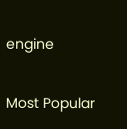engine

Most Popular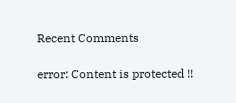Recent Comments

error: Content is protected !!